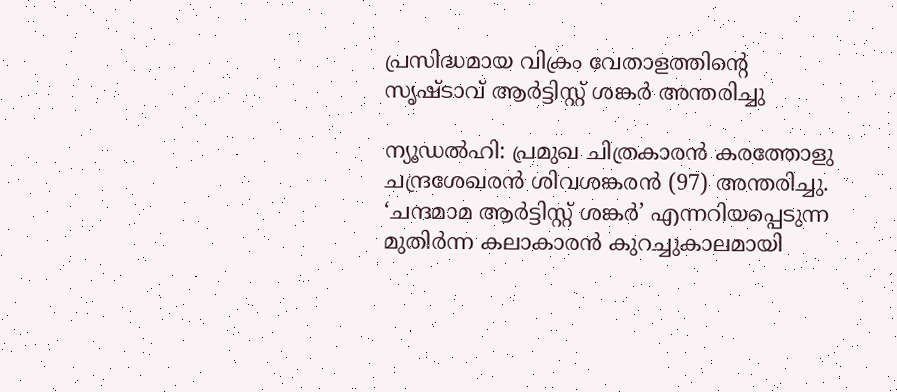പ്രസിദ്ധമായ വിക്രം വേതാളത്തിന്റെ സൃഷ്ടാവ് ആർട്ടിസ്റ്റ് ശങ്കർ അന്തരിച്ചു

ന്യൂഡൽഹി: പ്രമുഖ ചിത്രകാരൻ കരത്തോളു ചന്ദ്രശേഖരൻ ശിവശങ്കരൻ (97) അന്തരിച്ചു.
‘ചന്ദമാമ ആർട്ടിസ്റ്റ് ശങ്കർ’ എന്നറിയപ്പെടുന്ന മുതിർന്ന കലാകാരൻ കുറച്ചുകാലമായി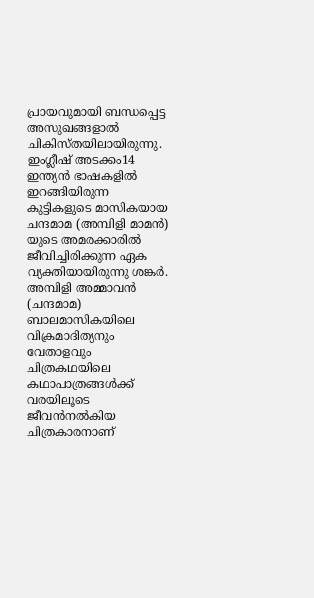പ്രായവുമായി ബന്ധപ്പെട്ട അസുഖങ്ങളാൽ ചികിസ്തയിലായിരുന്നു.
ഇംഗ്ലീഷ് അടക്കം14 ഇന്ത്യൻ ഭാഷകളിൽ ഇറങ്ങിയിരുന്ന കുട്ടികളുടെ മാസികയായ ചന്ദമാമ (അമ്പിളി മാമൻ) യുടെ അമരക്കാരിൽ ജീവിച്ചിരിക്കുന്ന ഏക വ്യക്തിയായിരുന്നു ശങ്കർ.
അമ്പിളി അമ്മാവൻ (ചന്ദമാമ) ബാലമാസികയിലെ വിക്രമാദിത്യനും വേതാളവും ചിത്രകഥയിലെ കഥാപാത്രങ്ങൾക്ക് വരയിലൂടെ ജീവൻനൽകിയ ചിത്രകാരനാണ്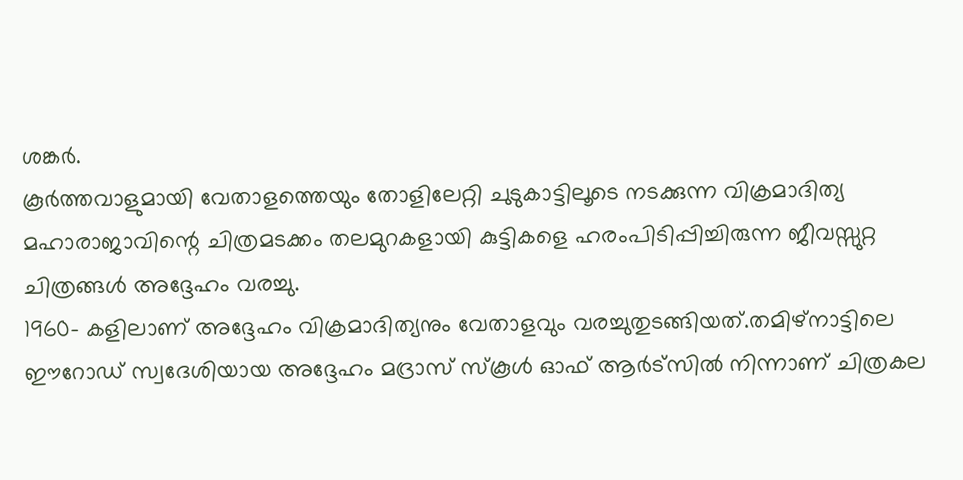ശങ്കർ.
കൂർത്തവാളുമായി വേതാളത്തെയും തോളിലേറ്റി ചുടുകാട്ടിലൂടെ നടക്കുന്ന വിക്രമാദിത്യ മഹാരാജാവിന്റെ ചിത്രമടക്കം തലമുറകളായി കുട്ടികളെ ഹരംപിടിപ്പിച്ചിരുന്ന ജീവസ്സുറ്റ ചിത്രങ്ങൾ അദ്ദേഹം വരച്ചു.
1960- കളിലാണ് അദ്ദേഹം വിക്രമാദിത്യനും വേതാളവും വരച്ചുതുടങ്ങിയത്.തമിഴ്നാട്ടിലെ ഈറോഡ് സ്വദേശിയായ അദ്ദേഹം മദ്രാസ് സ്കൂൾ ഓഫ് ആർട്സിൽ നിന്നാണ് ചിത്രകല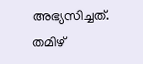അഭ്യസിച്ചത്. തമിഴ്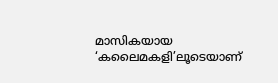മാസികയായ ‘കലൈമകളി’ലൂടെയാണ്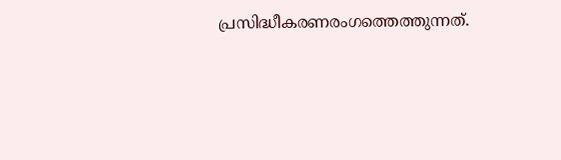പ്രസിദ്ധീകരണരംഗത്തെത്തുന്നത്.